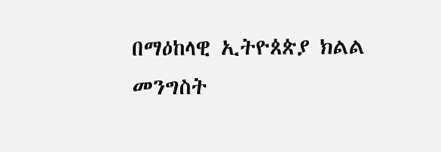በማዕከላዊ ኢትዮጰጵያ ክልል መንግስት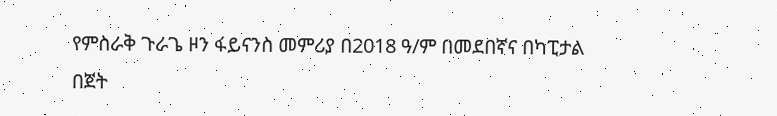የምስራቅ ጉራጌ ዞን ፋይናንስ መምሪያ በ2018 ዓ/ም በመደበኛና በካፒታል በጀት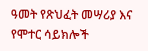ዓመት የጽህፈት መሣሪያ እና የሞተር ሳይክሎች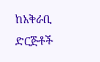ከአቅራቢ ድርጅቶች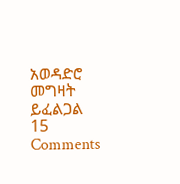አወዳድሮ መግዛት ይፈልጋል 15 Comments